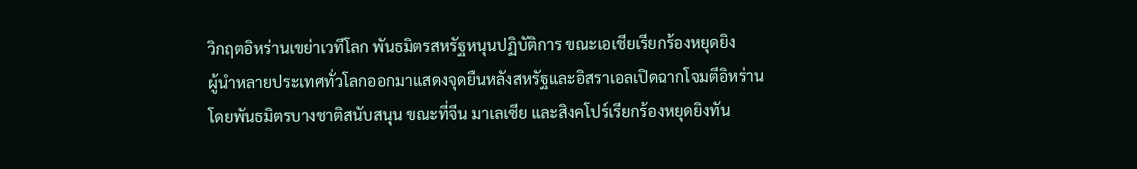วิกฤตอิหร่านเขย่าเวทีโลก พันธมิตรสหรัฐหนุนปฏิบัติการ ขณะเอเชียเรียกร้องหยุดยิง
ผู้นำหลายประเทศทั่วโลกออกมาแสดงจุดยืนหลังสหรัฐและอิสราเอลเปิดฉากโจมตีอิหร่าน โดยพันธมิตรบางชาติสนับสนุน ขณะที่จีน มาเลเซีย และสิงคโปร์เรียกร้องหยุดยิงทัน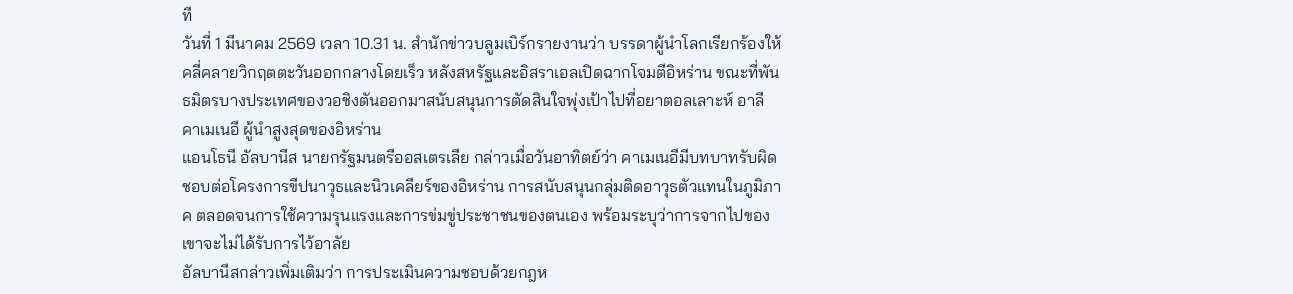ที
วันที่ 1 มีนาคม 2569 เวลา 10.31 น. สำนักข่าวบลูมเบิร์กรายงานว่า บรรดาผู้นำโลกเรียกร้องให้คลี่คลายวิกฤตตะวันออกกลางโดยเร็ว หลังสหรัฐและอิสราเอลเปิดฉากโจมตีอิหร่าน ขณะที่พันธมิตรบางประเทศของวอชิงตันออกมาสนับสนุนการตัดสินใจพุ่งเป้าไปที่อยาตอลเลาะห์ อาลี คาเมเนอี ผู้นำสูงสุดของอิหร่าน
แอนโธนี อัลบานีส นายกรัฐมนตรีออสเตรเลีย กล่าวเมื่อวันอาทิตย์ว่า คาเมเนอีมีบทบาทรับผิดชอบต่อโครงการขีปนาวุธและนิวเคลียร์ของอิหร่าน การสนับสนุนกลุ่มติดอาวุธตัวแทนในภูมิภาค ตลอดจนการใช้ความรุนแรงและการข่มขู่ประชาชนของตนเอง พร้อมระบุว่าการจากไปของเขาจะไม่ได้รับการไว้อาลัย
อัลบานีสกล่าวเพิ่มเติมว่า การประเมินความชอบด้วยกฎห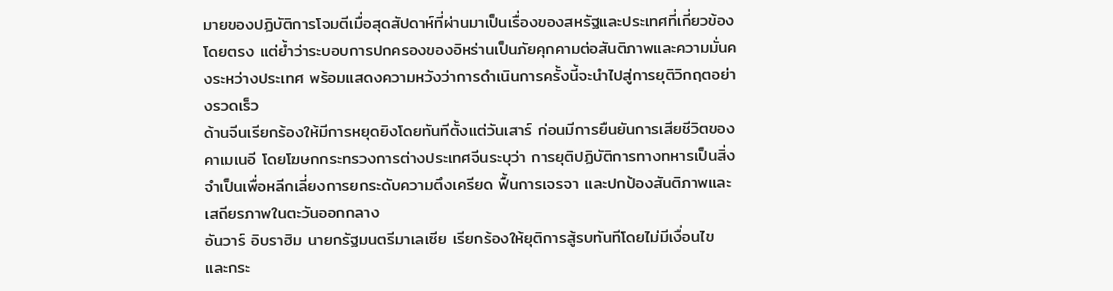มายของปฏิบัติการโจมตีเมื่อสุดสัปดาห์ที่ผ่านมาเป็นเรื่องของสหรัฐและประเทศที่เกี่ยวข้องโดยตรง แต่ย้ำว่าระบอบการปกครองของอิหร่านเป็นภัยคุกคามต่อสันติภาพและความมั่นคงระหว่างประเทศ พร้อมแสดงความหวังว่าการดำเนินการครั้งนี้จะนำไปสู่การยุติวิกฤตอย่างรวดเร็ว
ด้านจีนเรียกร้องให้มีการหยุดยิงโดยทันทีตั้งแต่วันเสาร์ ก่อนมีการยืนยันการเสียชีวิตของคาเมเนอี โดยโฆษกกระทรวงการต่างประเทศจีนระบุว่า การยุติปฏิบัติการทางทหารเป็นสิ่งจำเป็นเพื่อหลีกเลี่ยงการยกระดับความตึงเครียด ฟื้นการเจรจา และปกป้องสันติภาพและเสถียรภาพในตะวันออกกลาง
อันวาร์ อิบราฮิม นายกรัฐมนตรีมาเลเซีย เรียกร้องให้ยุติการสู้รบทันทีโดยไม่มีเงื่อนไข และกระ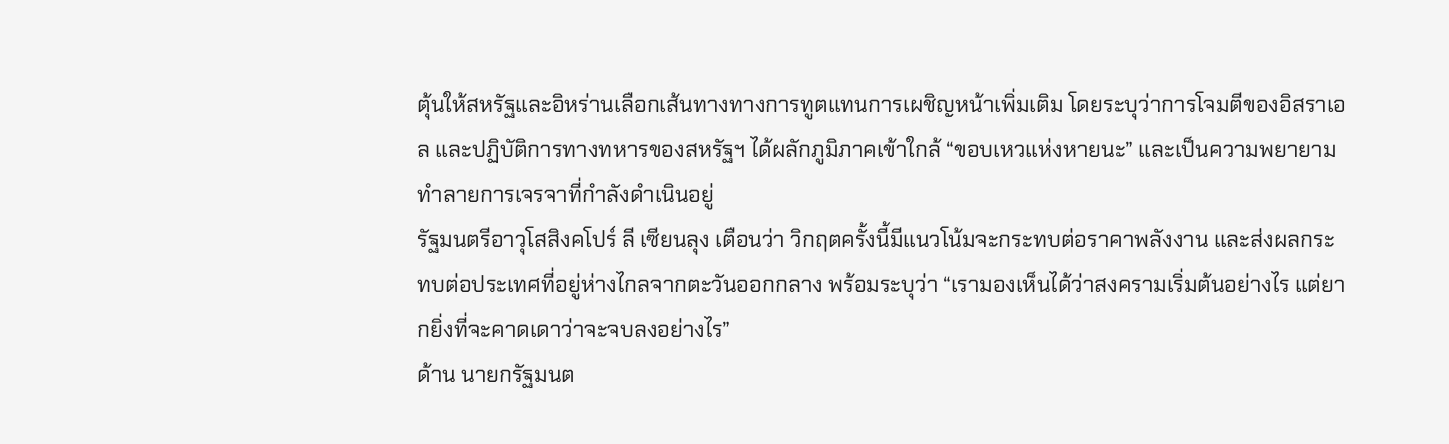ตุ้นให้สหรัฐและอิหร่านเลือกเส้นทางทางการทูตแทนการเผชิญหน้าเพิ่มเติม โดยระบุว่าการโจมตีของอิสราเอล และปฏิบัติการทางทหารของสหรัฐฯ ได้ผลักภูมิภาคเข้าใกล้ “ขอบเหวแห่งหายนะ” และเป็นความพยายามทำลายการเจรจาที่กำลังดำเนินอยู่
รัฐมนตรีอาวุโสสิงคโปร์ ลี เซียนลุง เตือนว่า วิกฤตครั้งนี้มีแนวโน้มจะกระทบต่อราคาพลังงาน และส่งผลกระทบต่อประเทศที่อยู่ห่างไกลจากตะวันออกกลาง พร้อมระบุว่า “เรามองเห็นได้ว่าสงครามเริ่มต้นอย่างไร แต่ยากยิ่งที่จะคาดเดาว่าจะจบลงอย่างไร”
ด้าน นายกรัฐมนต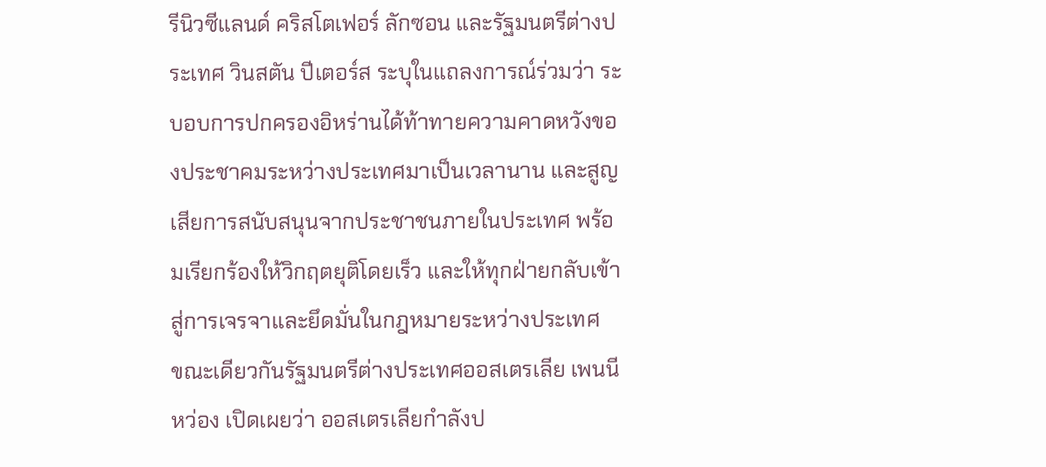รีนิวซีแลนด์ คริสโตเฟอร์ ลักซอน และรัฐมนตรีต่างประเทศ วินสตัน ปีเตอร์ส ระบุในแถลงการณ์ร่วมว่า ระบอบการปกครองอิหร่านได้ท้าทายความคาดหวังของประชาคมระหว่างประเทศมาเป็นเวลานาน และสูญเสียการสนับสนุนจากประชาชนภายในประเทศ พร้อมเรียกร้องให้วิกฤตยุติโดยเร็ว และให้ทุกฝ่ายกลับเข้าสู่การเจรจาและยึดมั่นในกฎหมายระหว่างประเทศ
ขณะเดียวกันรัฐมนตรีต่างประเทศออสเตรเลีย เพนนี หว่อง เปิดเผยว่า ออสเตรเลียกำลังป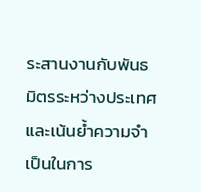ระสานงานกับพันธมิตรระหว่างประเทศ และเน้นย้ำความจำเป็นในการ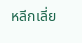หลีกเลี่ย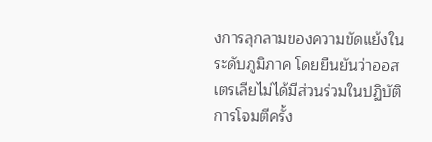งการลุกลามของความขัดแย้งในระดับภูมิภาค โดยยืนยันว่าออสเตรเลียไม่ได้มีส่วนร่วมในปฏิบัติการโจมตีครั้ง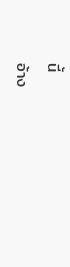นี้
อ้าง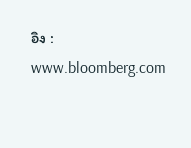อิง : www.bloomberg.com